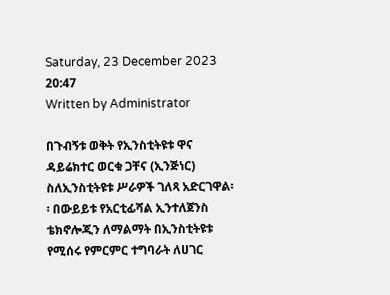Saturday, 23 December 2023 20:47
Written by Administrator

በጉብኝቱ ወቅት የኢንስቲትዩቱ ዋና ዳይሬክተር ወርቁ ጋቸና (ኢንጅነር) ስለኢንስቲትዩቱ ሥራዎች ገለጻ አድርገዋል፡፡ በውይይቱ የአርቲፊሻል ኢንተለጀንስ ቴክኖሎጂን ለማልማት በኢንስቲትዩቱ የሚሰሩ የምርምር ተግባራት ለሀገር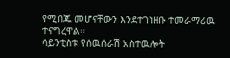የሚበጁ መሆናቸውን እንደተገነዘቡ ተመራማሪዉ ተናግረዋል።
ሳይንቲስቱ የሰዉሰራሽ አስተዉሎት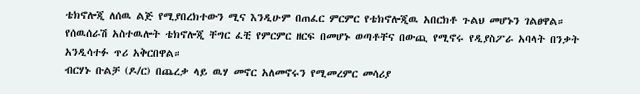ቴክኖሎጂ ለሰዉ ልጅ የሚያበረክተውን ሚና እንዲሁም በጠፈር ምርምር የቴክኖሎጂዉ አበርክቶ ጉልህ መሆኑን ገልፀዋል።
የሰዉሰራሽ አስተዉሎት ቴክኖሎጂ ቸግር ፈቺ የምርምር ዘርፍ በመሆኑ ወጣቶቸና በውጪ የሚኖሩ የዲያስፖራ አባላት በንቃት አንዲሳተፉ ጥሪ አቅርበዋል።
ብርሃኑ ቡልቻ (ዶ/ር) በጨረቃ ላይ ዉሃ መኖር አለመኖሩን የሚመረምር መሳሪያ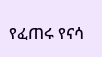የፈጠሩ የናሳ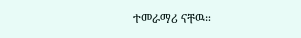ተመራማሪ ናቸዉ።